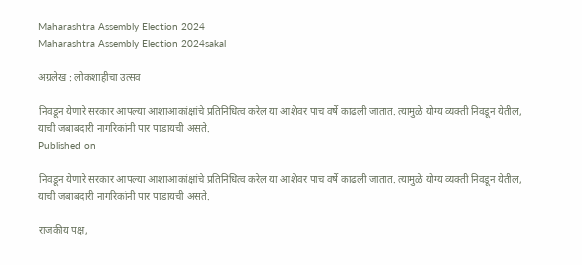Maharashtra Assembly Election 2024
Maharashtra Assembly Election 2024sakal

अग्रलेख : लोकशाहीचा उत्सव

निवडून येणारे सरकार आपल्या आशाआकांक्षांचे प्रतिनिधित्व करेल या आशेवर पाच वर्षे काढली जातात. त्यामुळे योग्य व्यक्ती निवडून येतील, याची जबाबदारी नागरिकांनी पार पाडायची असते.
Published on

निवडून येणारे सरकार आपल्या आशाआकांक्षांचे प्रतिनिधित्व करेल या आशेवर पाच वर्षे काढली जातात. त्यामुळे योग्य व्यक्ती निवडून येतील, याची जबाबदारी नागरिकांनी पार पाडायची असते.

राजकीय पक्ष,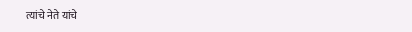त्यांचे नेते यांचे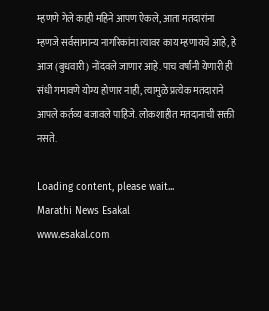म्हणणे गेले काही महिने आपण ऐकले, आता मतदारांना म्हणजे सर्वसामान्य नागरिकांना त्यावर काय म्हणायचे आहे, हे आज (बुधवारी) नोंदवले जाणार आहे. पाच वर्षांनी येणारी ही संधी गमावणे योग्य होणार नाही, त्यामुळे प्रत्येक मतदाराने आपले कर्तव्य बजावले पाहिजे. लोकशाहीत मतदानाची सक्ती नसते.

Loading content, please wait...
Marathi News Esakal
www.esakal.com